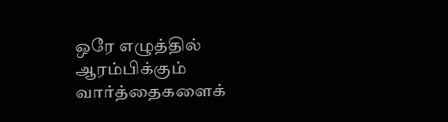ஒரே எழுத்தில் ஆரம்பிக்கும் வார்த்தைகளைக்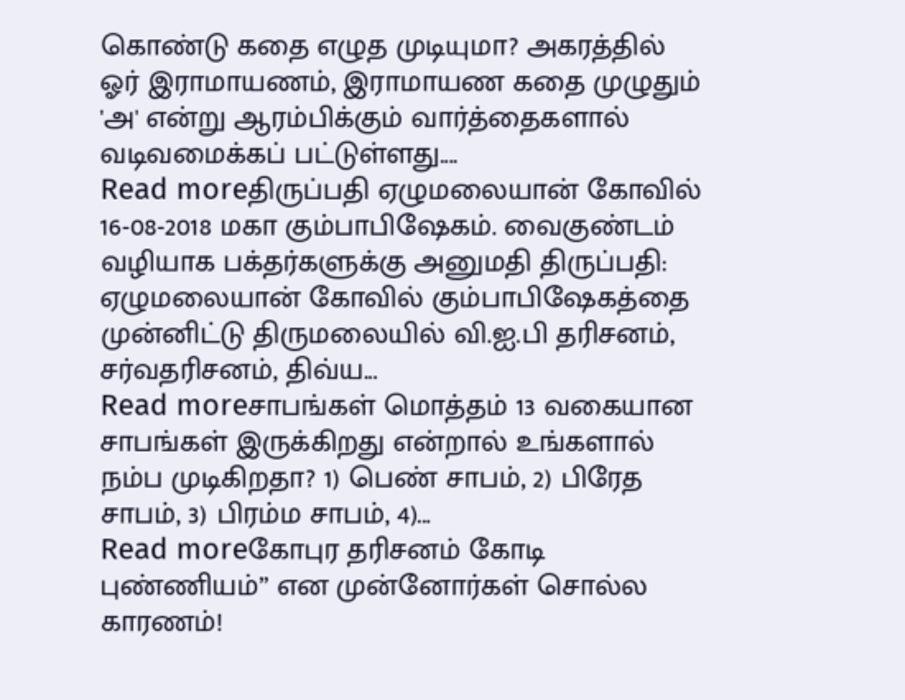கொண்டு கதை எழுத முடியுமா? அகரத்தில் ஓர் இராமாயணம், இராமாயண கதை முழுதும் 'அ' என்று ஆரம்பிக்கும் வார்த்தைகளால் வடிவமைக்கப் பட்டுள்ளது....
Read moreதிருப்பதி ஏழுமலையான் கோவில் 16-08-2018 மகா கும்பாபிஷேகம். வைகுண்டம் வழியாக பக்தர்களுக்கு அனுமதி திருப்பதி: ஏழுமலையான் கோவில் கும்பாபிஷேகத்தை முன்னிட்டு திருமலையில் வி.ஐ.பி தரிசனம், சர்வதரிசனம், திவ்ய...
Read moreசாபங்கள் மொத்தம் 13 வகையான சாபங்கள் இருக்கிறது என்றால் உங்களால் நம்ப முடிகிறதா? 1) பெண் சாபம், 2) பிரேத சாபம், 3) பிரம்ம சாபம், 4)...
Read moreகோபுர தரிசனம் கோடி புண்ணியம்” என முன்னோர்கள் சொல்ல காரணம்!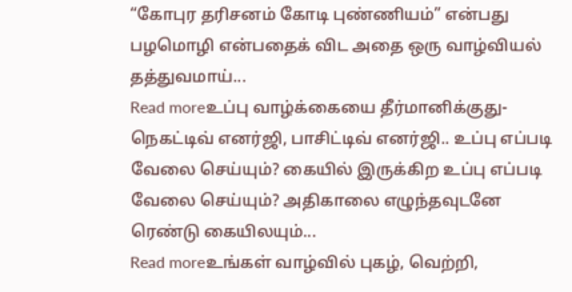“கோபுர தரிசனம் கோடி புண்ணியம்” என்பது பழமொழி என்பதைக் விட அதை ஒரு வாழ்வியல் தத்துவமாய்...
Read moreஉப்பு வாழ்க்கையை தீர்மானிக்குது-நெகட்டிவ் எனர்ஜி, பாசிட்டிவ் எனர்ஜி.. உப்பு எப்படி வேலை செய்யும்? கையில் இருக்கிற உப்பு எப்படி வேலை செய்யும்? அதிகாலை எழுந்தவுடனே ரெண்டு கையிலயும்...
Read moreஉங்கள் வாழ்வில் புகழ், வெற்றி,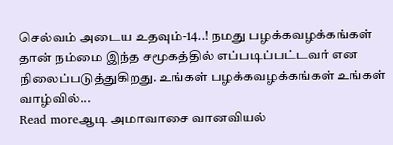செல்வம் அடைய உதவும்-14..! நமது பழக்கவழக்கங்கள் தான் நம்மை இந்த சமூகத்தில் எப்படிப்பட்டவர் என நிலைப்படுத்துகிறது. உங்கள் பழக்கவழக்கங்கள் உங்கள் வாழ்வில்...
Read moreஆடி அமாவாசை வானவியல்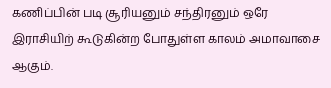கணிப்பின் படி சூரியனும் சந்திரனும் ஒரே இராசியிற் கூடுகின்ற போதுள்ள காலம் அமாவாசை ஆகும்.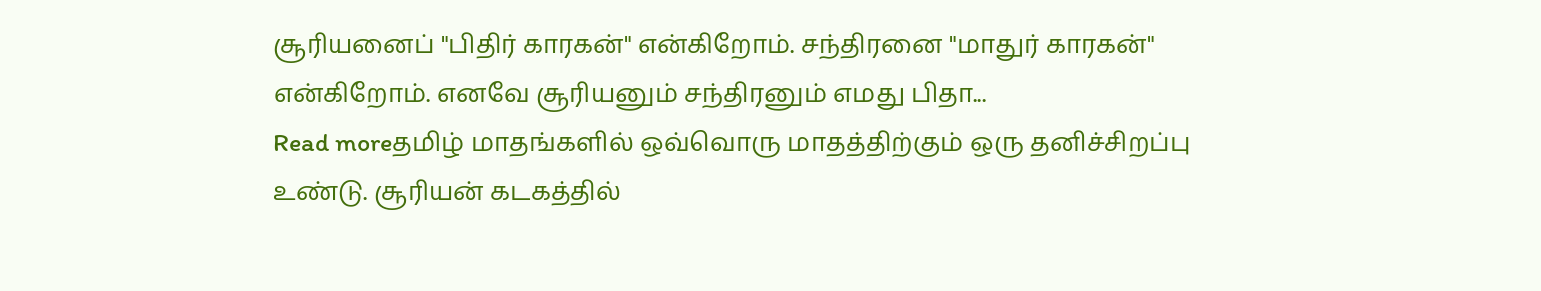சூரியனைப் "பிதிர் காரகன்" என்கிறோம். சந்திரனை "மாதுர் காரகன்" என்கிறோம். எனவே சூரியனும் சந்திரனும் எமது பிதா...
Read moreதமிழ் மாதங்களில் ஒவ்வொரு மாதத்திற்கும் ஒரு தனிச்சிறப்பு உண்டு. சூரியன் கடகத்தில்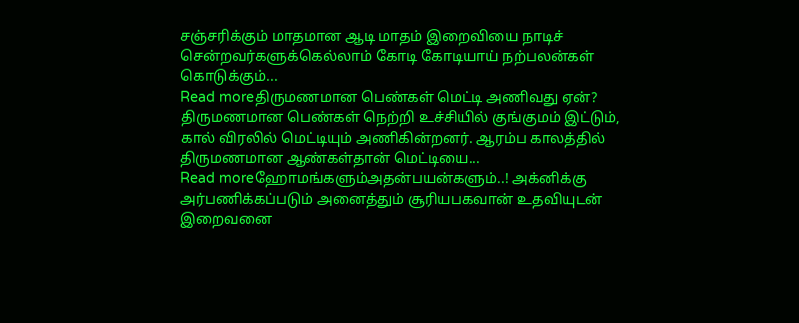சஞ்சரிக்கும் மாதமான ஆடி மாதம் இறைவியை நாடிச் சென்றவர்களுக்கெல்லாம் கோடி கோடியாய் நற்பலன்கள் கொடுக்கும்...
Read moreதிருமணமான பெண்கள் மெட்டி அணிவது ஏன்? திருமணமான பெண்கள் நெற்றி உச்சியில் குங்குமம் இட்டும், கால் விரலில் மெட்டியும் அணிகின்றனர். ஆரம்ப காலத்தில் திருமணமான ஆண்கள்தான் மெட்டியை...
Read moreஹோமங்களும்அதன்பயன்களும்..! அக்னிக்கு அர்பணிக்கப்படும் அனைத்தும் சூரியபகவான் உதவியுடன் இறைவனை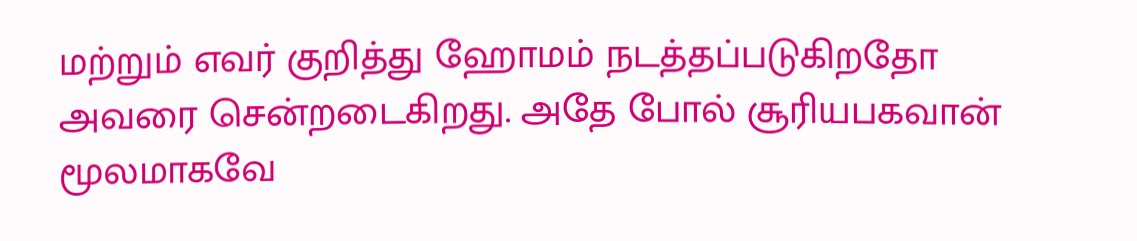மற்றும் எவர் குறித்து ஹோமம் நடத்தப்படுகிறதோ அவரை சென்றடைகிறது. அதே போல் சூரியபகவான் மூலமாகவே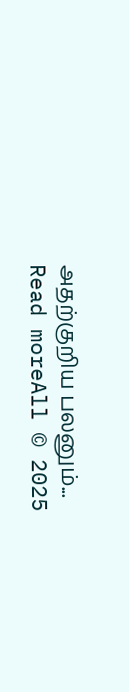அதற்குறிய பலனும்...
Read moreAll © 2025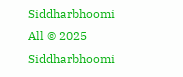Siddharbhoomi
All © 2025 Siddharbhoomi